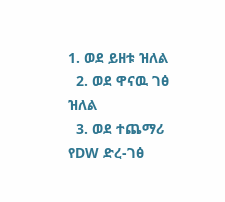1. ወደ ይዘቱ ዝለል
  2. ወደ ዋናዉ ገፅ ዝለል
  3. ወደ ተጨማሪ የDW ድረ-ገፅ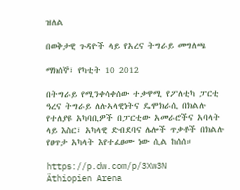ዝለል

በወቅታዊ ጉዳዮች ላይ የአረና ትግራይ መግለጫ

ማክሰኞ፣ የካቲት 10 2012

በትግራይ የሚንቀሳቀሰው ተቃዋሚ የፖለቲካ ፓርቲ ዓረና ትግራይ ለሉኣላዊነትና ዴሞክራሲ በክልሉ የተለያዩ አካባቢዎች በፓርቲው አመራሮችና አባላት ላይ እስር፣ አካላዊ ድብደባና ሌሎች ጥቃቶች በክልሉ የፀጥታ አካላት እየተፈፀሙ ነው ሲል ከሰሰ።

https://p.dw.com/p/3Xw3N
Äthiopien Arena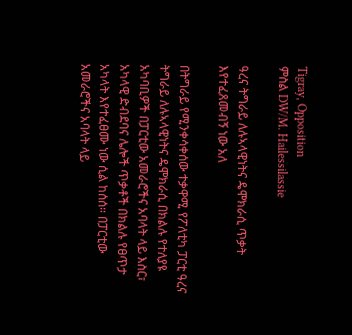Tigray, Opposition
ምስል DW/M. Hailessilassie

ዓረና ትግራይ ለሉኣላዊነትና ዴሞክራሲ ጥቃት እየተፈጸመብኝ ነው አለ

በትግራይ የሚንቀሳቀሰው ተቃዋሚ የፖለቲካ ፓርቲ ዓረና ትግራይ ለሉኣላዊነትና ዴሞክራሲ በክልሉ የተለያዩ አካባቢዎች በፓርቲው አመራሮችና አባላት ላይ እስር፣ አካላዊ ድብደባና ሌሎች ጥቃቶች በክልሉ የፀጥታ አካላት እየተፈፀሙ ነው ሲል ከሰሰ። በፓርቲው አመራሮችና አባላት ላይ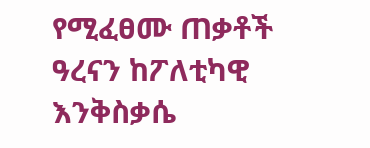የሚፈፀሙ ጠቃቶች ዓረናን ከፖለቲካዊ እንቅስቃሴ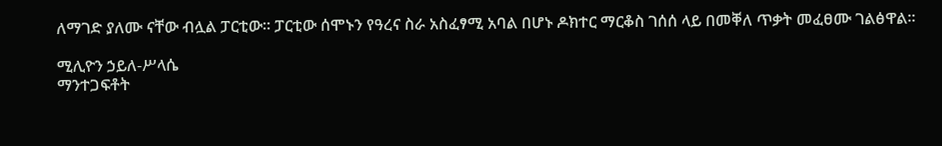ለማገድ ያለሙ ናቸው ብሏል ፓርቲው። ፓርቲው ሰሞኑን የዓረና ስራ አስፈፃሚ አባል በሆኑ ዶክተር ማርቆስ ገሰሰ ላይ በመቐለ ጥቃት መፈፀሙ ገልፅዋል።

ሚሊዮን ኃይለ-ሥላሴ
ማንተጋፍቶት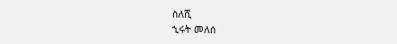ስለሺ
ኂሩት መለሰ